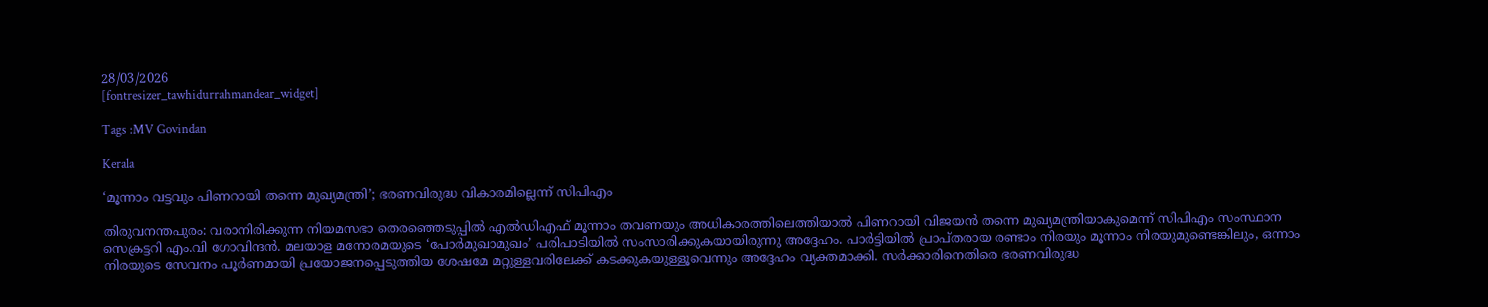28/03/2026
[fontresizer_tawhidurrahmandear_widget]

Tags :MV Govindan

Kerala

‘മൂന്നാം വട്ടവും പിണറായി തന്നെ മുഖ്യമന്ത്രി’; ഭരണവിരുദ്ധ വികാരമില്ലെന്ന് സിപിഎം

തിരുവനന്തപുരം: വരാനിരിക്കുന്ന നിയമസഭാ തെരഞ്ഞെടുപ്പിൽ എൽഡിഎഫ് മൂന്നാം തവണയും അധികാരത്തിലെത്തിയാൽ പിണറായി വിജയൻ തന്നെ മുഖ്യമന്ത്രിയാകുമെന്ന് സിപിഎം സംസ്ഥാന സെക്രട്ടറി എം.വി ഗോവിന്ദൻ. മലയാള മനോരമയുടെ ‘പോർമുഖാമുഖം’ പരിപാടിയിൽ സംസാരിക്കുകയായിരുന്നു അദ്ദേഹം. പാർട്ടിയിൽ പ്രാപ്തരായ രണ്ടാം നിരയും മൂന്നാം നിരയുമുണ്ടെങ്കിലും, ഒന്നാം നിരയുടെ സേവനം പൂർണമായി പ്രയോജനപ്പെടുത്തിയ ശേഷമേ മറ്റുള്ളവരിലേക്ക് കടക്കുകയുള്ളൂവെന്നും അദ്ദേഹം വ്യക്തമാക്കി. സർക്കാരിനെതിരെ ഭരണവിരുദ്ധ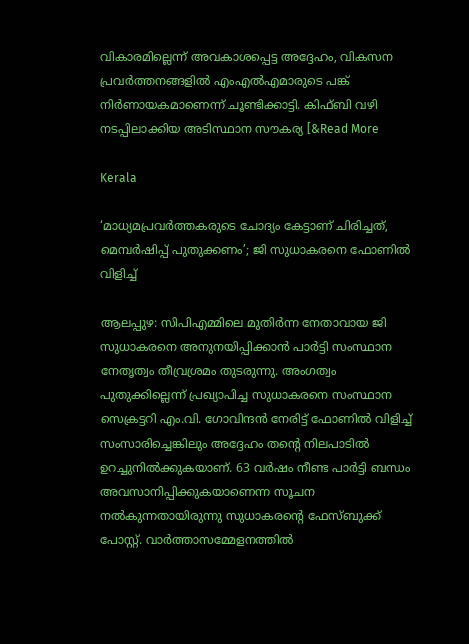വികാരമില്ലെന്ന് അവകാശപ്പെട്ട അദ്ദേഹം, വികസന പ്രവർത്തനങ്ങളിൽ എംഎൽഎമാരുടെ പങ്ക് നിർണായകമാണെന്ന് ചൂണ്ടിക്കാട്ടി. കിഫ്ബി വഴി നടപ്പിലാക്കിയ അടിസ്ഥാന സൗകര്യ [&Read More

Kerala

‘മാധ്യമപ്രവർത്തകരുടെ ചോദ്യം കേട്ടാണ് ചിരിച്ചത്, മെമ്പർഷിപ്പ് പുതുക്കണം’; ജി സുധാകരനെ ഫോണിൽ വിളിച്ച്

ആലപ്പുഴ: സിപിഎമ്മിലെ മുതിർന്ന നേതാവായ ജി സുധാകരനെ അനുനയിപ്പിക്കാൻ പാർട്ടി സംസ്ഥാന നേതൃത്വം തീവ്രശ്രമം തുടരുന്നു. അംഗത്വം പുതുക്കില്ലെന്ന് പ്രഖ്യാപിച്ച സുധാകരനെ സംസ്ഥാന സെക്രട്ടറി എം.വി. ഗോവിന്ദൻ നേരിട്ട് ഫോണിൽ വിളിച്ച് സംസാരിച്ചെങ്കിലും അദ്ദേഹം തന്റെ നിലപാടിൽ ഉറച്ചുനിൽക്കുകയാണ്. 63 വർഷം നീണ്ട പാർട്ടി ബന്ധം അവസാനിപ്പിക്കുകയാണെന്ന സൂചന നൽകുന്നതായിരുന്നു സുധാകരന്റെ ഫേസ്ബുക്ക് പോസ്റ്റ്. വാർത്താസമ്മേളനത്തിൽ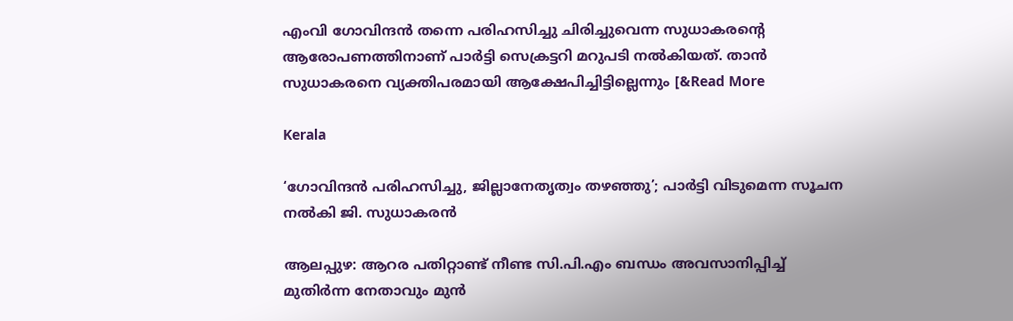എംവി ഗോവിന്ദൻ തന്നെ പരിഹസിച്ചു ചിരിച്ചുവെന്ന സുധാകരന്റെ ആരോപണത്തിനാണ് പാർട്ടി സെക്രട്ടറി മറുപടി നൽകിയത്. താൻ സുധാകരനെ വ്യക്തിപരമായി ആക്ഷേപിച്ചിട്ടില്ലെന്നും [&Read More

Kerala

‘ഗോവിന്ദൻ പരിഹസിച്ചു, ജില്ലാനേതൃത്വം തഴഞ്ഞു’; പാർട്ടി വിടുമെന്ന സൂചന നൽകി ജി. സുധാകരൻ

ആലപ്പുഴ: ആറര പതിറ്റാണ്ട് നീണ്ട സി.പി.എം ബന്ധം അവസാനിപ്പിച്ച് മുതിർന്ന നേതാവും മുൻ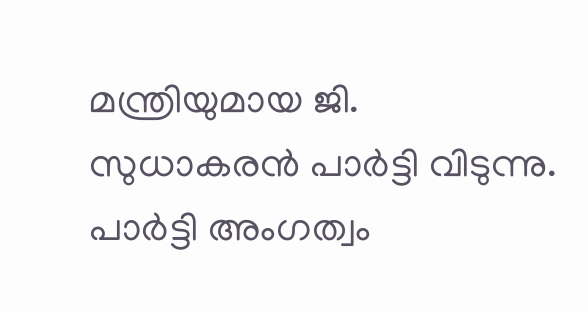മന്ത്രിയുമായ ജി. സുധാകരൻ പാർട്ടി വിടുന്നു. പാർട്ടി അംഗത്വം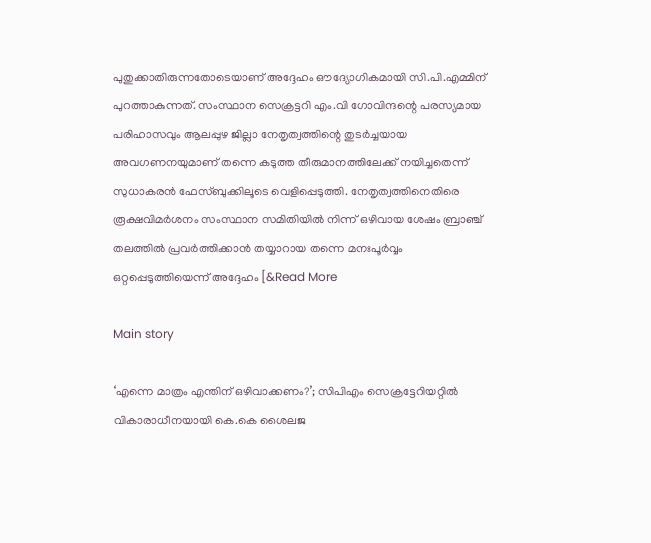പുതുക്കാതിരുന്നതോടെയാണ് അദ്ദേഹം ഔദ്യോഗികമായി സി.പി.എമ്മിന് പുറത്താകുന്നത്. സംസ്ഥാന സെക്രട്ടറി എം.വി ഗോവിന്ദന്റെ പരസ്യമായ പരിഹാസവും ആലപ്പുഴ ജില്ലാ നേതൃത്വത്തിന്റെ തുടർച്ചയായ അവഗണനയുമാണ് തന്നെ കടുത്ത തീരുമാനത്തിലേക്ക് നയിച്ചതെന്ന് സുധാകരൻ ഫേസ്‌ബുക്കിലൂടെ വെളിപ്പെടുത്തി. നേതൃത്വത്തിനെതിരെ രൂക്ഷവിമർശനം സംസ്ഥാന സമിതിയിൽ നിന്ന് ഒഴിവായ ശേഷം ബ്രാഞ്ച് തലത്തിൽ പ്രവർത്തിക്കാൻ തയ്യാറായ തന്നെ മനഃപൂർവ്വം ഒറ്റപ്പെടുത്തിയെന്ന് അദ്ദേഹം [&Read More

Main story

‘എന്നെ മാത്രം എന്തിന് ഒഴിവാക്കണം?’; സിപിഎം സെക്രട്ടേറിയറ്റിൽ വികാരാധീനയായി കെ.കെ ശൈലജ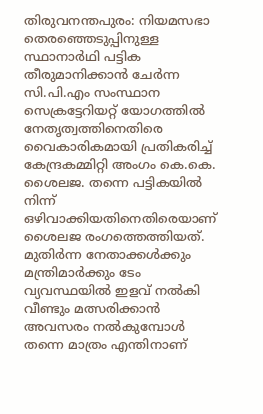തിരുവനന്തപുരം: നിയമസഭാ തെരഞ്ഞെടുപ്പിനുള്ള സ്ഥാനാർഥി പട്ടിക തീരുമാനിക്കാൻ ചേർന്ന സി.പി.എം സംസ്ഥാന സെക്രട്ടേറിയറ്റ് യോഗത്തിൽ നേതൃത്വത്തിനെതിരെ വൈകാരികമായി പ്രതികരിച്ച് കേന്ദ്രകമ്മിറ്റി അംഗം കെ.കെ. ശൈലജ. തന്നെ പട്ടികയിൽ നിന്ന് ഒഴിവാക്കിയതിനെതിരെയാണ് ശൈലജ രംഗത്തെത്തിയത്. മുതിർന്ന നേതാക്കൾക്കും മന്ത്രിമാർക്കും ടേം വ്യവസ്ഥയിൽ ഇളവ് നൽകി വീണ്ടും മത്സരിക്കാൻ അവസരം നൽകുമ്പോൾ തന്നെ മാത്രം എന്തിനാണ്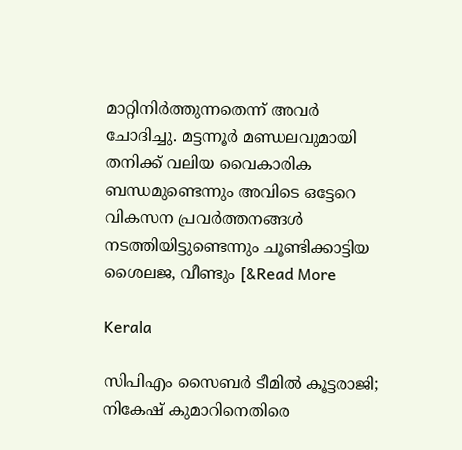മാറ്റിനിർത്തുന്നതെന്ന് അവർ ചോദിച്ചു. മട്ടന്നൂർ മണ്ഡലവുമായി തനിക്ക് വലിയ വൈകാരിക ബന്ധമുണ്ടെന്നും അവിടെ ഒട്ടേറെ വികസന പ്രവർത്തനങ്ങൾ നടത്തിയിട്ടുണ്ടെന്നും ചൂണ്ടിക്കാട്ടിയ ശൈലജ, വീണ്ടും [&Read More

Kerala

സിപിഎം സൈബർ ടീമിൽ കൂട്ടരാജി; നികേഷ് കുമാറിനെതിരെ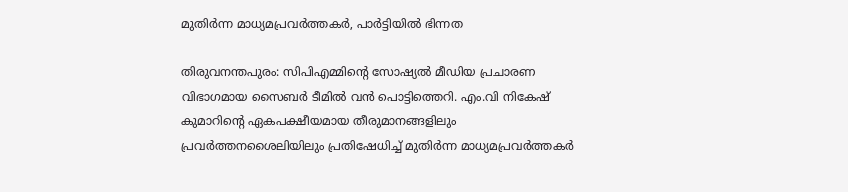മുതിർന്ന മാധ്യമപ്രവർത്തകർ, പാർട്ടിയിൽ ഭിന്നത

തിരുവനന്തപുരം: സിപിഎമ്മിന്റെ സോഷ്യൽ മീഡിയ പ്രചാരണ വിഭാഗമായ സൈബർ ടീമിൽ വൻ പൊട്ടിത്തെറി. എം.വി നികേഷ് കുമാറിന്റെ ഏകപക്ഷീയമായ തീരുമാനങ്ങളിലും പ്രവർത്തനശൈലിയിലും പ്രതിഷേധിച്ച് മുതിർന്ന മാധ്യമപ്രവർത്തകർ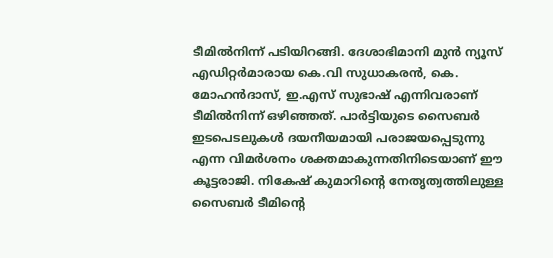ടീമിൽനിന്ന് പടിയിറങ്ങി. ദേശാഭിമാനി മുൻ ന്യൂസ് എഡിറ്റർമാരായ കെ.വി സുധാകരൻ, കെ. മോഹൻദാസ്, ഇ.എസ് സുഭാഷ് എന്നിവരാണ് ടീമിൽനിന്ന് ഒഴിഞ്ഞത്. പാർട്ടിയുടെ സൈബർ ഇടപെടലുകൾ ദയനീയമായി പരാജയപ്പെടുന്നു എന്ന വിമർശനം ശക്തമാകുന്നതിനിടെയാണ് ഈ കൂട്ടരാജി. നികേഷ് കുമാറിന്റെ നേതൃത്വത്തിലുള്ള സൈബർ ടീമിന്റെ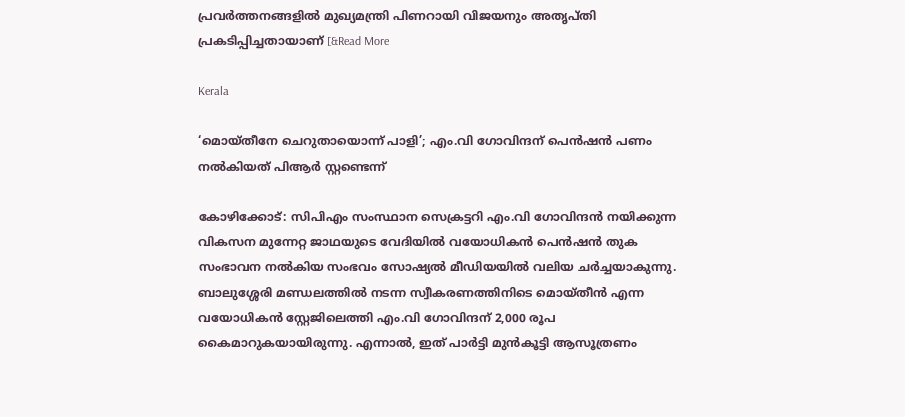പ്രവർത്തനങ്ങളിൽ മുഖ്യമന്ത്രി പിണറായി വിജയനും അതൃപ്തി പ്രകടിപ്പിച്ചതായാണ് [&Read More

Kerala

‘മൊയ്തീനേ ചെറുതായൊന്ന് പാളി’; എം.വി ഗോവിന്ദന് പെൻഷൻ പണം നൽകിയത് പിആർ സ്റ്റണ്ടെന്ന്

കോഴിക്കോട്: സിപിഎം സംസ്ഥാന സെക്രട്ടറി എം.വി ഗോവിന്ദൻ നയിക്കുന്ന വികസന മുന്നേറ്റ ജാഥയുടെ വേദിയിൽ വയോധികൻ പെൻഷൻ തുക സംഭാവന നൽകിയ സംഭവം സോഷ്യൽ മീഡിയയിൽ വലിയ ചർച്ചയാകുന്നു. ബാലുശ്ശേരി മണ്ഡലത്തിൽ നടന്ന സ്വീകരണത്തിനിടെ മൊയ്തീൻ എന്ന വയോധികൻ സ്റ്റേജിലെത്തി എം.വി ഗോവിന്ദന് 2,000 രൂപ കൈമാറുകയായിരുന്നു. എന്നാൽ, ഇത് പാർട്ടി മുൻകൂട്ടി ആസൂത്രണം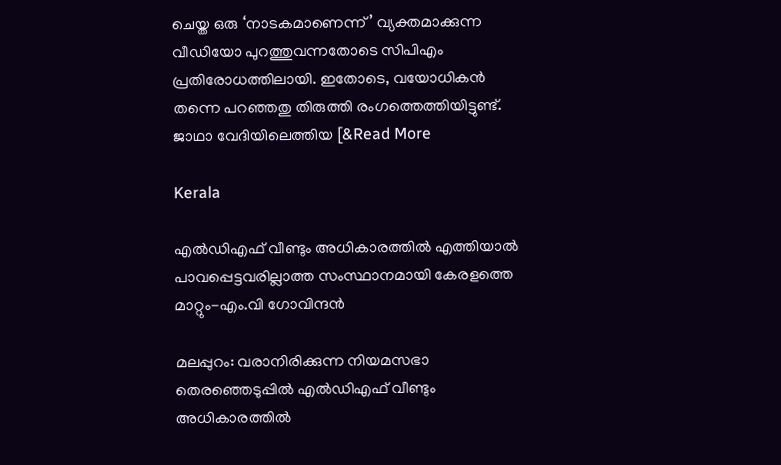ചെയ്ത ഒരു ‘നാടകമാണെന്ന്’ വ്യക്തമാക്കുന്ന വീഡിയോ പുറത്തുവന്നതോടെ സിപിഎം പ്രതിരോധത്തിലായി. ഇതോടെ, വയോധികൻ തന്നെ പറഞ്ഞതു തിരുത്തി രംഗത്തെത്തിയിട്ടുണ്ട്. ജാഥാ വേദിയിലെത്തിയ [&Read More

Kerala

എൽഡിഎഫ് വീണ്ടും അധികാരത്തിൽ എത്തിയാൽ പാവപ്പെട്ടവരില്ലാത്ത സംസ്ഥാനമായി കേരളത്തെ മാറ്റും-എം.വി ഗോവിന്ദൻ

മലപ്പുറം: വരാനിരിക്കുന്ന നിയമസഭാ തെരഞ്ഞെടുപ്പിൽ എൽഡിഎഫ് വീണ്ടും അധികാരത്തിൽ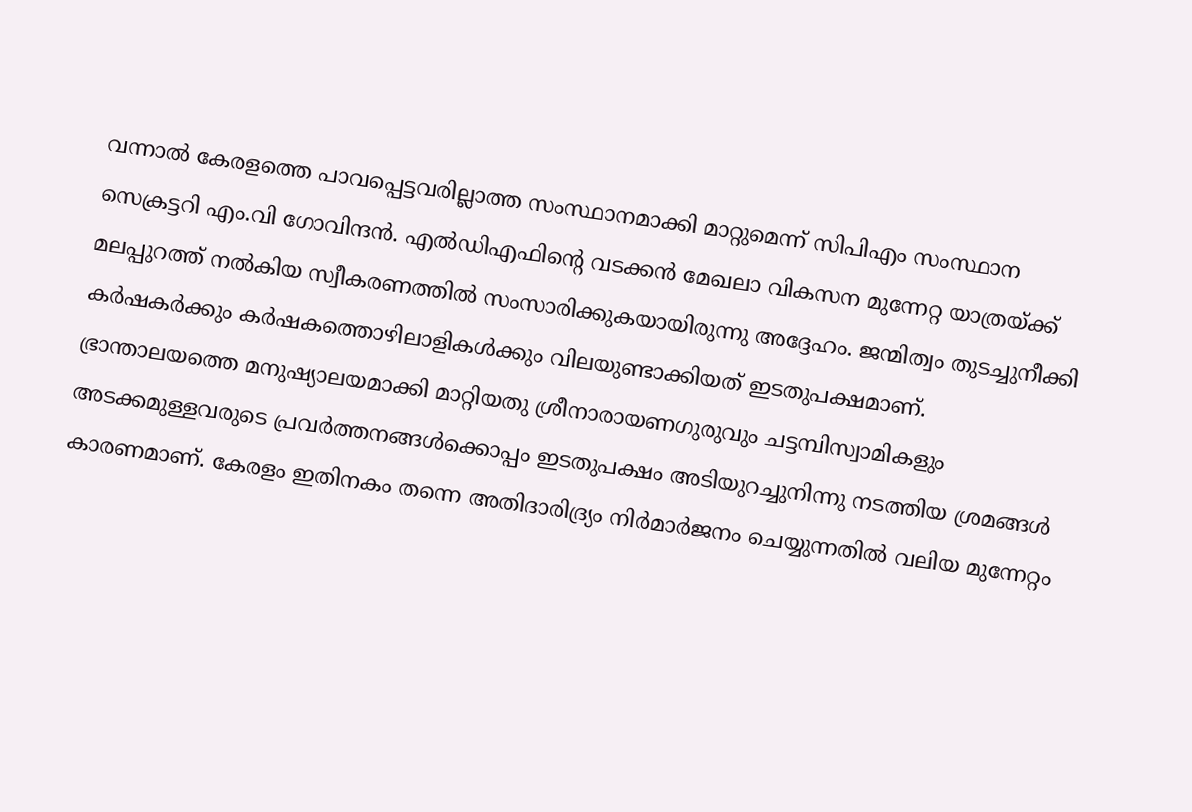വന്നാൽ കേരളത്തെ പാവപ്പെട്ടവരില്ലാത്ത സംസ്ഥാനമാക്കി മാറ്റുമെന്ന് സിപിഎം സംസ്ഥാന സെക്രട്ടറി എം.വി ഗോവിന്ദൻ. എൽഡിഎഫിന്റെ വടക്കൻ മേഖലാ വികസന മുന്നേറ്റ യാത്രയ്ക്ക് മലപ്പുറത്ത് നൽകിയ സ്വീകരണത്തിൽ സംസാരിക്കുകയായിരുന്നു അദ്ദേഹം. ജന്മിത്വം തുടച്ചുനീക്കി കർഷകർക്കും കർഷകത്തൊഴിലാളികൾക്കും വിലയുണ്ടാക്കിയത് ഇടതുപക്ഷമാണ്. ഭ്രാന്താലയത്തെ മനുഷ്യാലയമാക്കി മാറ്റിയതു ശ്രീനാരായണഗുരുവും ചട്ടമ്പിസ്വാമികളും അടക്കമുള്ളവരുടെ പ്രവർത്തനങ്ങൾക്കൊപ്പം ഇടതുപക്ഷം അടിയുറച്ചുനിന്നു നടത്തിയ ശ്രമങ്ങൾ കാരണമാണ്. കേരളം ഇതിനകം തന്നെ അതിദാരിദ്ര്യം നിർമാർജനം ചെയ്യുന്നതിൽ വലിയ മുന്നേറ്റം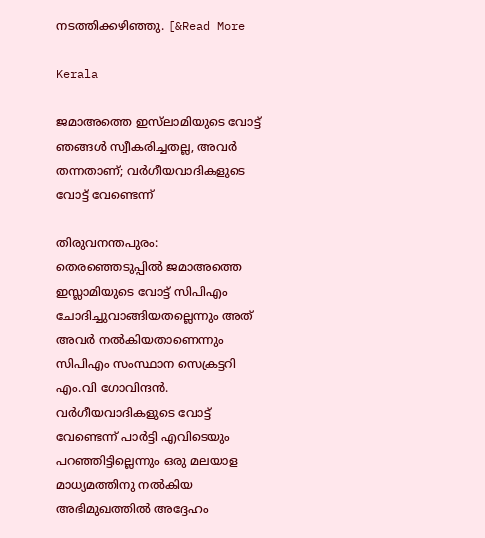നടത്തിക്കഴിഞ്ഞു. [&Read More

Kerala

ജമാഅത്തെ ഇസ്‌ലാമിയുടെ വോട്ട് ഞങ്ങൾ സ്വീകരിച്ചതല്ല, അവർ തന്നതാണ്; വർഗീയവാദികളുടെ വോട്ട് വേണ്ടെന്ന്

തിരുവനന്തപുരം: തെരഞ്ഞെടുപ്പിൽ ജമാഅത്തെ ഇസ്ലാമിയുടെ വോട്ട് സിപിഎം ചോദിച്ചുവാങ്ങിയതല്ലെന്നും അത് അവർ നൽകിയതാണെന്നും സിപിഎം സംസ്ഥാന സെക്രട്ടറി എം.വി ഗോവിന്ദൻ. വർഗീയവാദികളുടെ വോട്ട് വേണ്ടെന്ന് പാർട്ടി എവിടെയും പറഞ്ഞിട്ടില്ലെന്നും ഒരു മലയാള മാധ്യമത്തിനു നൽകിയ അഭിമുഖത്തിൽ അദ്ദേഹം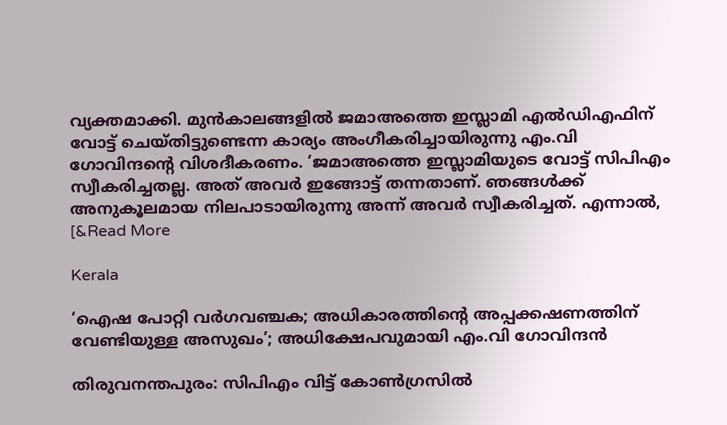വ്യക്തമാക്കി. മുൻകാലങ്ങളിൽ ജമാഅത്തെ ഇസ്ലാമി എൽഡിഎഫിന് വോട്ട് ചെയ്തിട്ടുണ്ടെന്ന കാര്യം അംഗീകരിച്ചായിരുന്നു എം.വി ഗോവിന്ദന്റെ വിശദീകരണം. ‘ജമാഅത്തെ ഇസ്ലാമിയുടെ വോട്ട് സിപിഎം സ്വീകരിച്ചതല്ല. അത് അവർ ഇങ്ങോട്ട് തന്നതാണ്. ഞങ്ങൾക്ക് അനുകൂലമായ നിലപാടായിരുന്നു അന്ന് അവർ സ്വീകരിച്ചത്. എന്നാൽ, [&Read More

Kerala

‘ഐഷ പോറ്റി വര്‍ഗവഞ്ചക; അധികാരത്തിന്റെ അപ്പക്കഷണത്തിന് വേണ്ടിയുള്ള അസുഖം’; അധിക്ഷേപവുമായി എം.വി ഗോവിന്ദന്‍

തിരുവനന്തപുരം: സിപിഎം വിട്ട് കോണ്‍ഗ്രസില്‍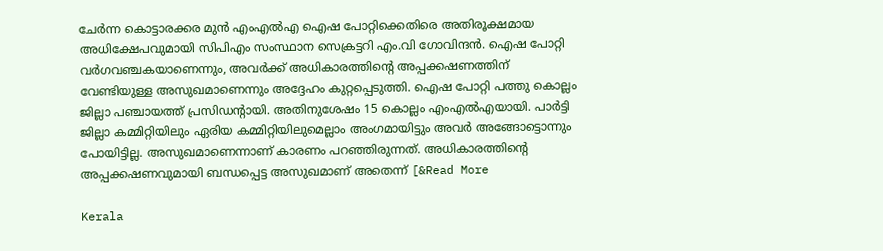ചേര്‍ന്ന കൊട്ടാരക്കര മുന്‍ എംഎല്‍എ ഐഷ പോറ്റിക്കെതിരെ അതിരൂക്ഷമായ അധിക്ഷേപവുമായി സിപിഎം സംസ്ഥാന സെക്രട്ടറി എം.വി ഗോവിന്ദന്‍. ഐഷ പോറ്റി വര്‍ഗവഞ്ചകയാണെന്നും, അവര്‍ക്ക് അധികാരത്തിന്റെ അപ്പക്കഷണത്തിന് വേണ്ടിയുള്ള അസുഖമാണെന്നും അദ്ദേഹം കുറ്റപ്പെടുത്തി. ഐഷ പോറ്റി പത്തു കൊല്ലം ജില്ലാ പഞ്ചായത്ത് പ്രസിഡന്റായി. അതിനുശേഷം 15 കൊല്ലം എംഎല്‍എയായി. പാര്‍ട്ടി ജില്ലാ കമ്മിറ്റിയിലും ഏരിയ കമ്മിറ്റിയിലുമെല്ലാം അംഗമായിട്ടും അവര്‍ അങ്ങോട്ടൊന്നും പോയിട്ടില്ല. അസുഖമാണെന്നാണ് കാരണം പറഞ്ഞിരുന്നത്. അധികാരത്തിന്റെ അപ്പക്കഷണവുമായി ബന്ധപ്പെട്ട അസുഖമാണ് അതെന്ന് [&Read More

Kerala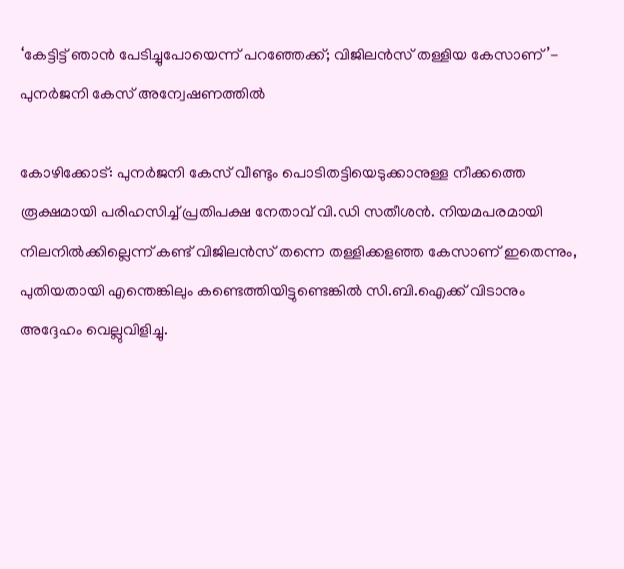‘കേട്ടിട്ട് ഞാന്‍ പേടിച്ചുപോയെന്ന് പറഞ്ഞേക്ക്; വിജിലന്‍സ് തള്ളിയ കേസാണ്’- പുനര്‍ജനി കേസ് അന്വേഷണത്തില്‍

കോഴിക്കോട്: പുനർജനി കേസ് വീണ്ടും പൊടിതട്ടിയെടുക്കാനുള്ള നീക്കത്തെ രൂക്ഷമായി പരിഹസിച്ച് പ്രതിപക്ഷ നേതാവ് വി.ഡി സതീശൻ. നിയമപരമായി നിലനിൽക്കില്ലെന്ന് കണ്ട് വിജിലൻസ് തന്നെ തള്ളിക്കളഞ്ഞ കേസാണ് ഇതെന്നും, പുതിയതായി എന്തെങ്കിലും കണ്ടെത്തിയിട്ടുണ്ടെങ്കിൽ സി.ബി.ഐക്ക് വിടാനും അദ്ദേഹം വെല്ലുവിളിച്ചു.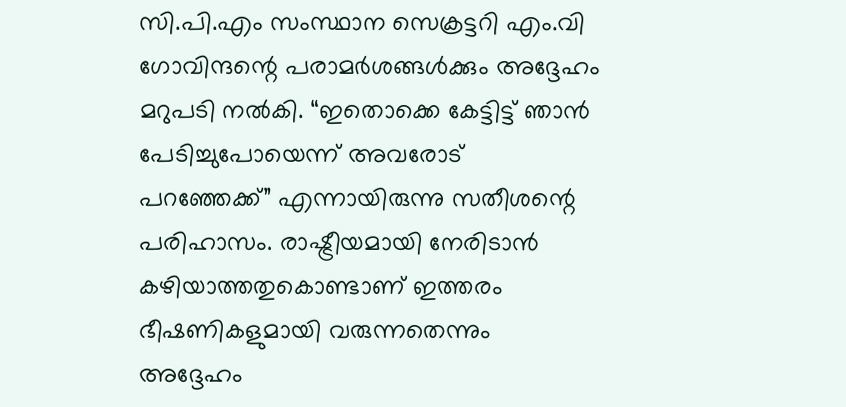സി.പി.എം സംസ്ഥാന സെക്രട്ടറി എം.വി ഗോവിന്ദന്റെ പരാമർശങ്ങൾക്കും അദ്ദേഹം മറുപടി നല്‍കി. “ഇതൊക്കെ കേട്ടിട്ട് ഞാൻ പേടിച്ചുപോയെന്ന് അവരോട് പറഞ്ഞേക്ക്” എന്നായിരുന്നു സതീശന്റെ പരിഹാസം. രാഷ്ട്രീയമായി നേരിടാൻ കഴിയാത്തതുകൊണ്ടാണ് ഇത്തരം ഭീഷണികളുമായി വരുന്നതെന്നും അദ്ദേഹം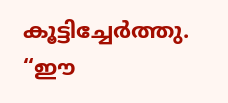കൂട്ടിച്ചേർത്തു. “ഈ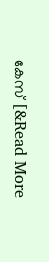കേസ് [&Read More